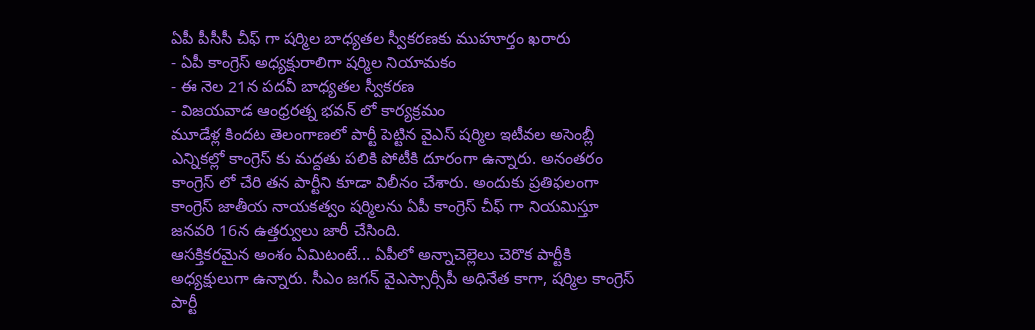ఏపీ పీసీసీ చీఫ్ గా షర్మిల బాధ్యతల స్వీకరణకు ముహూర్తం ఖరారు
- ఏపీ కాంగ్రెస్ అధ్యక్షురాలిగా షర్మిల నియామకం
- ఈ నెల 21న పదవీ బాధ్యతల స్వీకరణ
- విజయవాడ ఆంధ్రరత్న భవన్ లో కార్యక్రమం
మూడేళ్ల కిందట తెలంగాణలో పార్టీ పెట్టిన వైఎస్ షర్మిల ఇటీవల అసెంబ్లీ ఎన్నికల్లో కాంగ్రెస్ కు మద్దతు పలికి పోటీకి దూరంగా ఉన్నారు. అనంతరం కాంగ్రెస్ లో చేరి తన పార్టీని కూడా విలీనం చేశారు. అందుకు ప్రతిఫలంగా కాంగ్రెస్ జాతీయ నాయకత్వం షర్మిలను ఏపీ కాంగ్రెస్ చీఫ్ గా నియమిస్తూ జనవరి 16న ఉత్తర్వులు జారీ చేసింది.
ఆసక్తికరమైన అంశం ఏమిటంటే... ఏపీలో అన్నాచెల్లెలు చెరొక పార్టీకి అధ్యక్షులుగా ఉన్నారు. సీఎం జగన్ వైఎస్సార్సీపీ అధినేత కాగా, షర్మిల కాంగ్రెస్ పార్టీ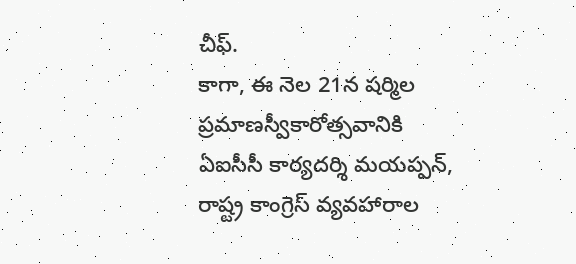చీఫ్.
కాగా, ఈ నెల 21న షర్మిల ప్రమాణస్వీకారోత్సవానికి ఏఐసీసీ కార్యదర్శి మయప్పన్, రాష్ట్ర కాంగ్రెస్ వ్యవహారాల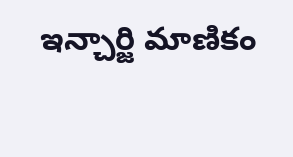ఇన్చార్జి మాణికం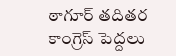ఠాగూర్ తదితర కాంగ్రెస్ పెద్దలు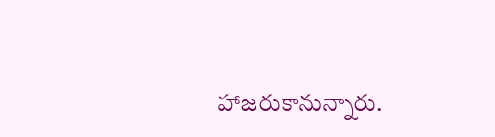హాజరుకానున్నారు.